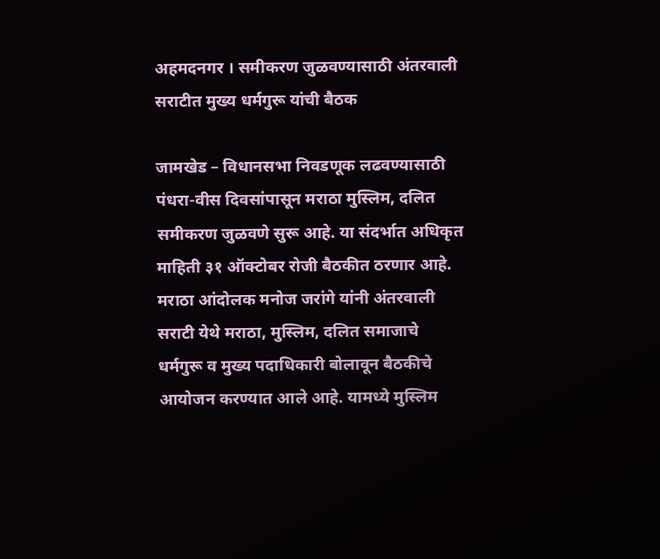अहमदनगर । समीकरण जुळवण्यासाठी अंतरवाली सराटीत मुख्य धर्मगुरू यांची बैठक

जामखेड – विधानसभा निवडणूक लढवण्यासाठी पंधरा-वीस दिवसांपासून मराठा मुस्लिम, दलित समीकरण जुळवणे सुरू आहे. या संदर्भात अधिकृत माहिती ३१ ऑक्टोबर रोजी बैठकीत ठरणार आहे.
मराठा आंदोलक मनोज जरांगे यांनी अंतरवाली सराटी येथे मराठा, मुस्लिम, दलित समाजाचे धर्मगुरू व मुख्य पदाधिकारी बोलावून बैठकीचे आयोजन करण्यात आले आहे. यामध्ये मुस्लिम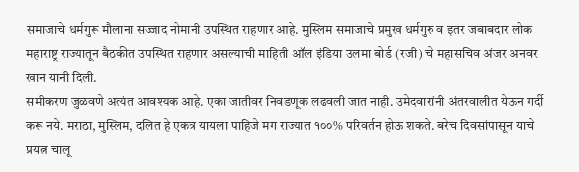समाजाचे धर्मगुरू मौलाना सज्जाद नोमानी उपस्थित राहणार आहे. मुस्लिम समाजाचे प्रमुख धर्मगुरु व इतर जबाबदार लोक महाराष्ट्र राज्यातून बैठकीत उपस्थित राहणार असल्याची माहिती ऑल इंडिया उलमा बोर्ड (रजी) चे महासचिव अंजर अनवर खान यानी दिली.
समीकरण जुळवणे अत्यंत आवश्यक आहे. एका जातीवर निवडणूक लढवली जात नाही. उमेदवारांनी अंतरवालीत येऊन गर्दी करू नये. मराठा, मुस्लिम, दलित हे एकत्र यायला पाहिजे मग राज्यात १००% परिवर्तन होऊ शकते. बरेच दिवसांपासून याचे प्रयत्न चालू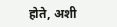होते, अशी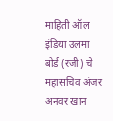माहिती ऑल इंडिया उलमा बोर्ड (रजी) चे महासचिव अंजर अनवर खान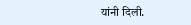यांनी दिली.